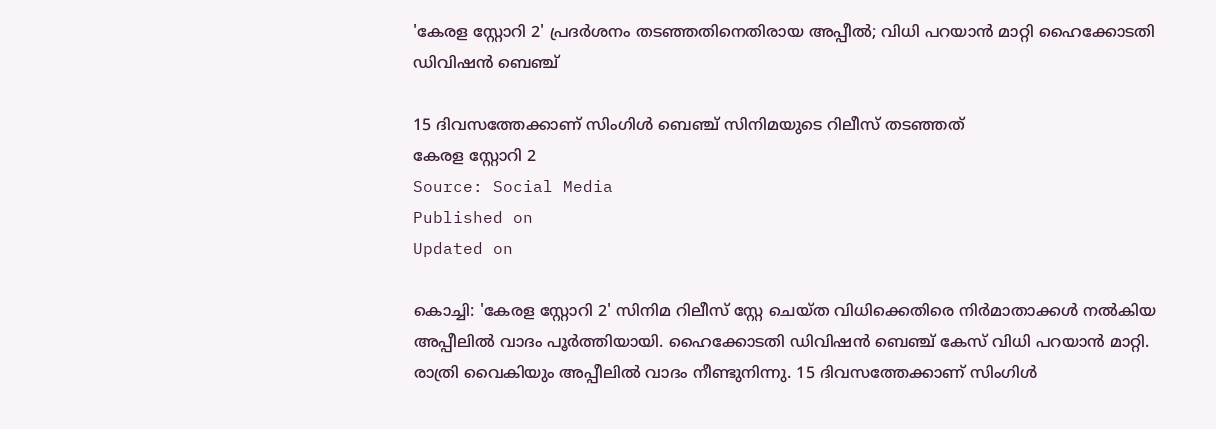'കേരള സ്റ്റോറി 2' പ്രദർശനം തടഞ്ഞതിനെതിരായ അപ്പീൽ; വിധി പറയാൻ മാറ്റി ഹൈക്കോടതി ഡിവിഷൻ ബെഞ്ച്

15 ദിവസത്തേക്കാണ് സിംഗിൾ ബെഞ്ച് സിനിമയുടെ റിലീസ് തടഞ്ഞത്
കേരള സ്റ്റോറി 2
Source: Social Media
Published on
Updated on

കൊച്ചി: 'കേരള സ്റ്റോറി 2' സിനിമ റിലീസ് സ്റ്റേ ചെയ്ത വിധിക്കെതിരെ നിർമാതാക്കൾ നൽകിയ അപ്പീലിൽ വാദം പൂർത്തിയായി. ഹൈക്കോടതി ഡിവിഷൻ ബെഞ്ച് കേസ് വിധി പറയാൻ മാറ്റി. രാത്രി വൈകിയും അപ്പീലിൽ വാദം നീണ്ടുനിന്നു. 15 ദിവസത്തേക്കാണ് സിംഗിൾ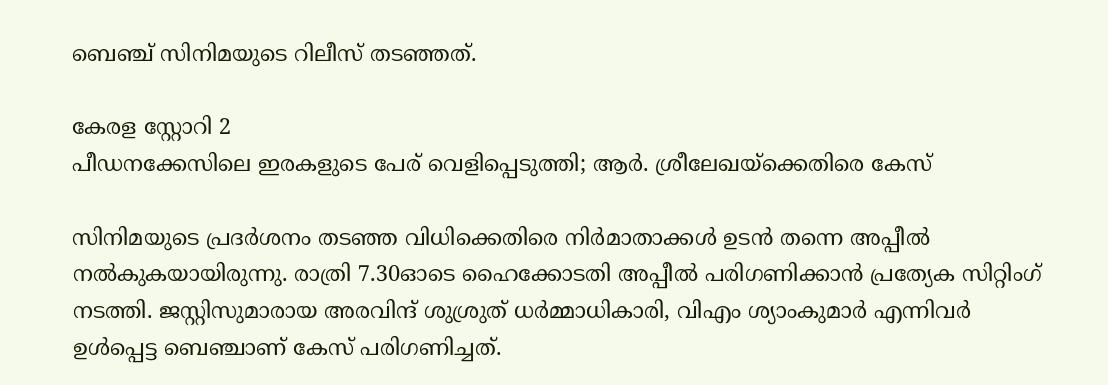ബെഞ്ച് സിനിമയുടെ റിലീസ് തടഞ്ഞത്.

കേരള സ്റ്റോറി 2
പീഡനക്കേസിലെ ഇരകളുടെ പേര് വെളിപ്പെടുത്തി; ആർ. ശ്രീലേഖയ്ക്കെതിരെ കേസ്

സിനിമയുടെ പ്രദർശനം തടഞ്ഞ വിധിക്കെതിരെ നിർമാതാക്കൾ ഉടൻ തന്നെ അപ്പീൽ നൽകുകയായിരുന്നു. രാത്രി 7.30ഓടെ ഹൈക്കോടതി അപ്പീല്‍ പരിഗണിക്കാന്‍ പ്രത്യേക സിറ്റിംഗ് നടത്തി. ജസ്റ്റിസുമാരായ അരവിന്ദ് ശുശ്രുത് ധര്‍മ്മാധികാരി, വിഎം ശ്യാംകുമാര്‍ എന്നിവര്‍ ഉള്‍പ്പെട്ട ബെഞ്ചാണ് കേസ് പരിഗണിച്ചത്.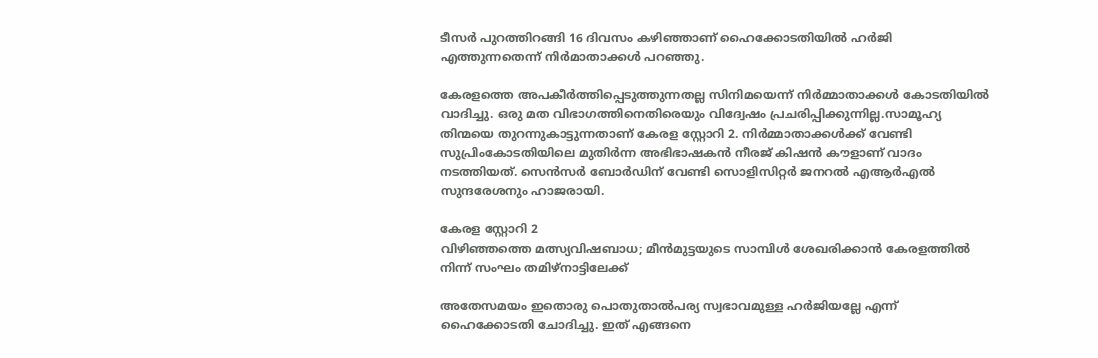ടീസർ പുറത്തിറങ്ങി 16 ദിവസം കഴിഞ്ഞാണ് ഹൈക്കോടതിയിൽ ഹർജി എത്തുന്നതെന്ന് നിർമാതാക്കൾ പറഞ്ഞു.

കേരളത്തെ അപകീര്‍ത്തിപ്പെടുത്തുന്നതല്ല സിനിമയെന്ന് നിര്‍മ്മാതാക്കള്‍ കോടതിയിൽ വാദിച്ചു. ഒരു മത വിഭാഗത്തിനെതിരെയും വിദ്വേഷം പ്രചരിപ്പിക്കുന്നില്ല.സാമൂഹ്യ തിന്മയെ തുറന്നുകാട്ടുന്നതാണ് കേരള സ്റ്റോറി 2. നിര്‍മ്മാതാക്കള്‍ക്ക് വേണ്ടി സുപ്രിംകോടതിയിലെ മുതിര്‍ന്ന അഭിഭാഷകന്‍ നീരജ് കിഷന്‍ കൗളാണ് വാദം നടത്തിയത്. സെന്‍സര്‍ ബോര്‍ഡിന് വേണ്ടി സൊളിസിറ്റര്‍ ജനറല്‍ എആര്‍എല്‍ സുന്ദരേശനും ഹാജരായി.

കേരള സ്റ്റോറി 2
വിഴിഞ്ഞത്തെ മത്സ്യവിഷബാധ; മീൻമുട്ടയുടെ സാമ്പിൾ ശേഖരിക്കാൻ കേരളത്തിൽ നിന്ന് സംഘം തമിഴ്നാട്ടിലേക്ക്

അതേസമയം ഇതൊരു പൊതുതാല്‍പര്യ സ്വഭാവമുള്ള ഹര്‍ജിയല്ലേ എന്ന് ഹൈക്കോടതി ചോദിച്ചു. ഇത് എങ്ങനെ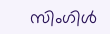സിംഗിള്‍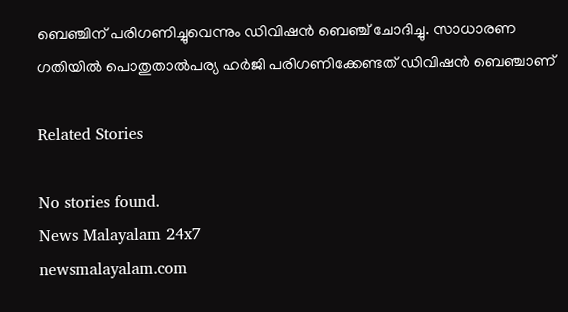ബെഞ്ചിന് പരിഗണിച്ചുവെന്നും ഡിവിഷന്‍ ബെഞ്ച് ചോദിച്ചു. സാധാരണ ഗതിയിൽ പൊതുതാല്‍പര്യ ഹര്‍ജി പരിഗണിക്കേണ്ടത് ഡിവിഷന്‍ ബെഞ്ചാണ്

Related Stories

No stories found.
News Malayalam 24x7
newsmalayalam.com